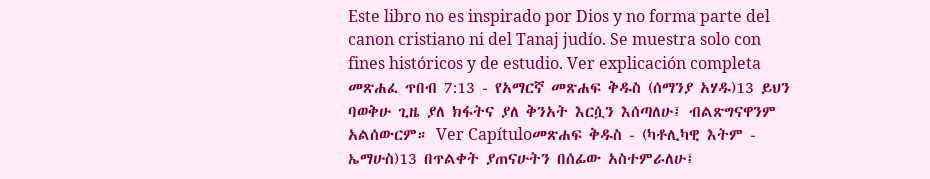Este libro no es inspirado por Dios y no forma parte del canon cristiano ni del Tanaj judío. Se muestra solo con fines históricos y de estudio. Ver explicación completa መጽሐፈ ጥበብ 7:13 - የአማርኛ መጽሐፍ ቅዱስ (ሰማንያ አሃዱ)13 ይህን ባወቅሁ ጊዜ ያለ ክፋትና ያለ ቅንአት እርሷን እሰጣለሁ፤ ብልጽግናዋንም አልሰውርም። Ver Capítuloመጽሐፍ ቅዱስ - (ካቶሊካዊ እትም - ኤማሁስ)13 በጥልቀት ያጠናሁትን በሰፊው አስተምራለሁ፤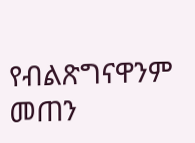የብልጽግናዋንም መጠን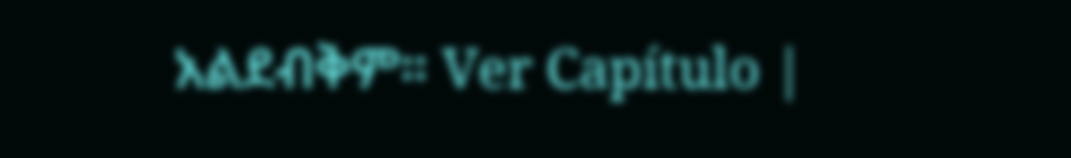አልደብቅም። Ver Capítulo |